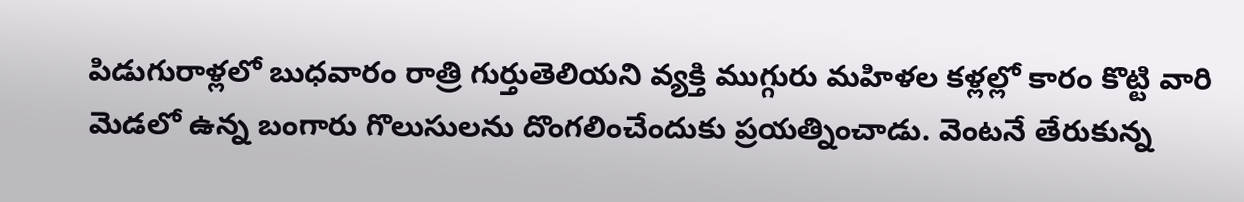పిడుగురాళ్లలో బుధవారం రాత్రి గుర్తుతెలియని వ్యక్తి ముగ్గురు మహిళల కళ్లల్లో కారం కొట్టి వారి మెడలో ఉన్న బంగారు గొలుసులను దొంగలించేందుకు ప్రయత్నించాడు. వెంటనే తేరుకున్న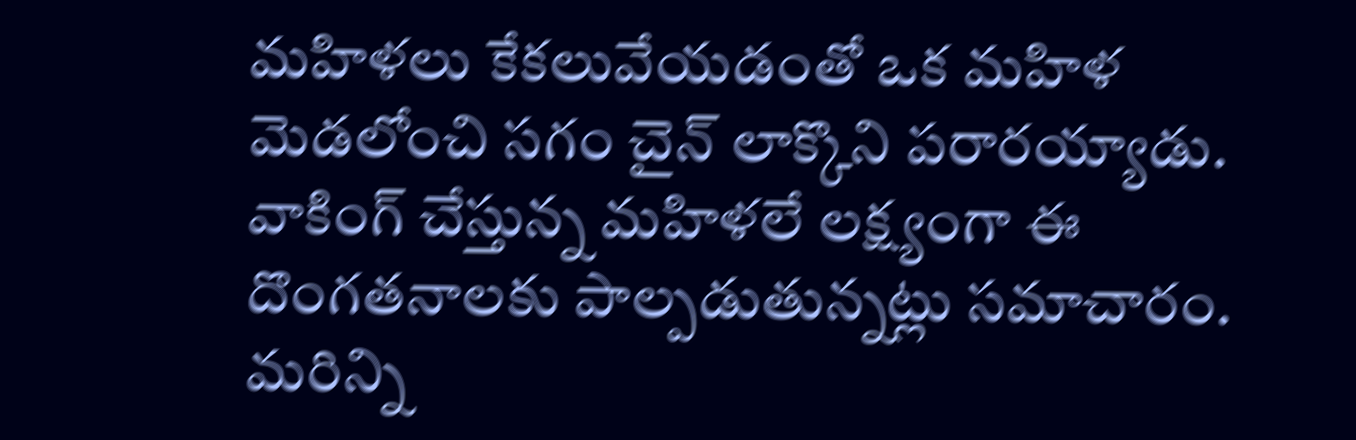మహిళలు కేకలువేయడంతో ఒక మహిళ మెడలోంచి సగం చైన్ లాక్కొని పరారయ్యాడు. వాకింగ్ చేస్తున్న మహిళలే లక్ష్యంగా ఈ దొంగతనాలకు పాల్పడుతున్నట్లు సమాచారం. మరిన్ని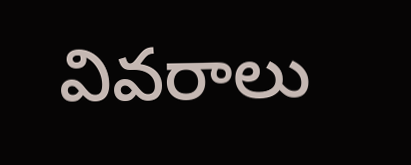వివరాలు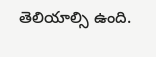తెలియాల్సి ఉంది.